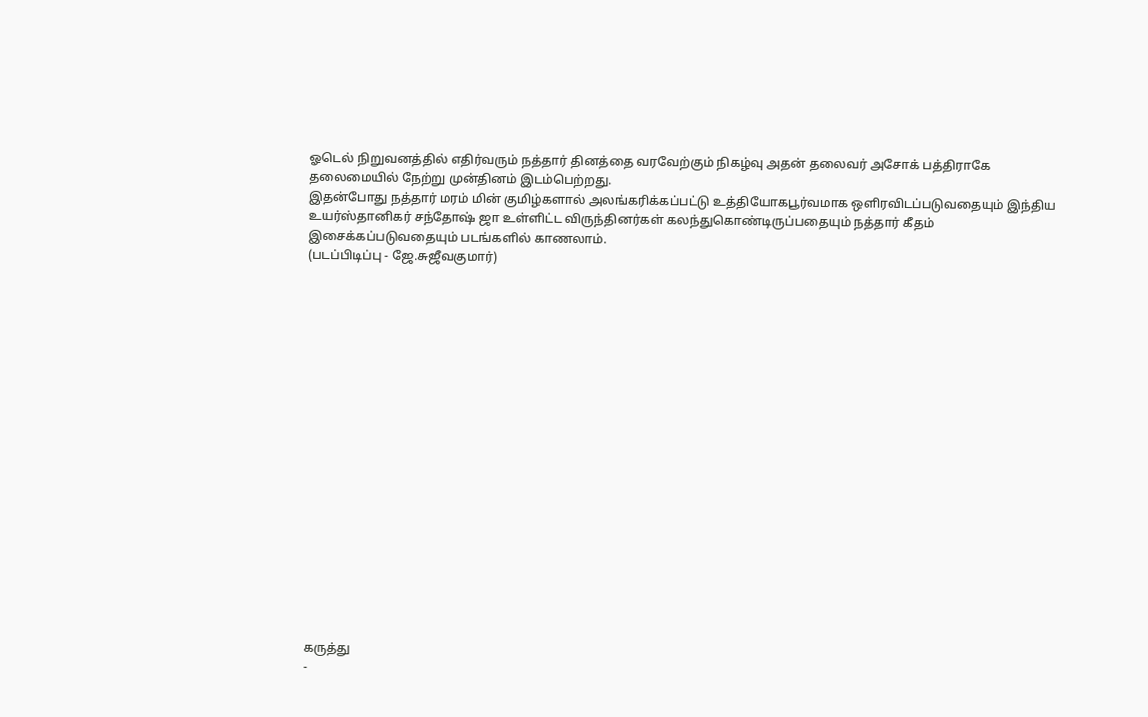ஓடெல் நிறுவனத்தில் எதிர்வரும் நத்தார் தினத்தை வரவேற்கும் நிகழ்வு அதன் தலைவர் அசோக் பத்திராகே தலைமையில் நேற்று முன்தினம் இடம்பெற்றது.
இதன்போது நத்தார் மரம் மின் குமிழ்களால் அலங்கரிக்கப்பட்டு உத்தியோகபூர்வமாக ஒளிரவிடப்படுவதையும் இந்திய உயர்ஸ்தானிகர் சந்தோஷ் ஜா உள்ளிட்ட விருந்தினர்கள் கலந்துகொண்டிருப்பதையும் நத்தார் கீதம் இசைக்கப்படுவதையும் படங்களில் காணலாம்.
(படப்பிடிப்பு - ஜே.சுஜீவகுமார்)



















கருத்து
-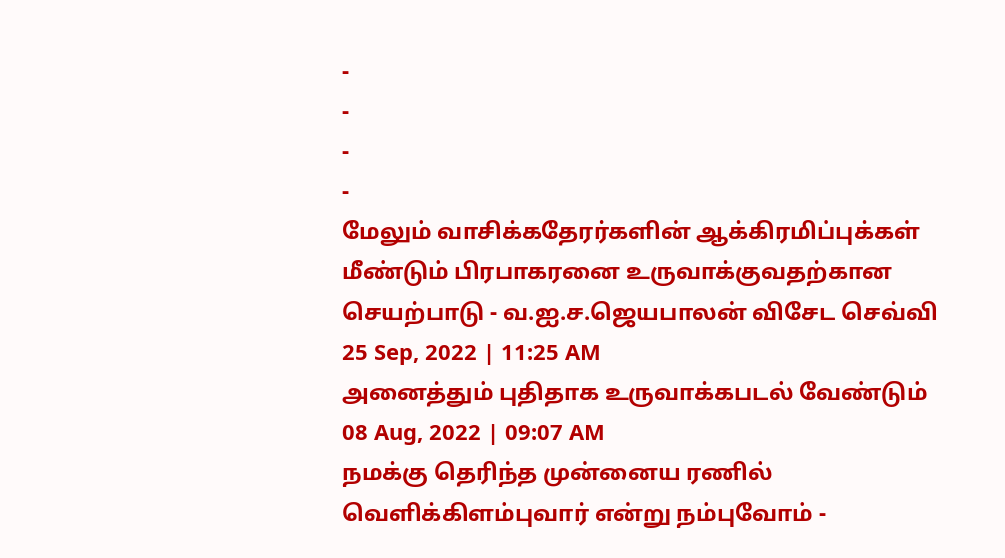-
-
-
-
மேலும் வாசிக்கதேரர்களின் ஆக்கிரமிப்புக்கள் மீண்டும் பிரபாகரனை உருவாக்குவதற்கான செயற்பாடு - வ.ஐ.ச.ஜெயபாலன் விசேட செவ்வி
25 Sep, 2022 | 11:25 AM
அனைத்தும் புதிதாக உருவாக்கபடல் வேண்டும்
08 Aug, 2022 | 09:07 AM
நமக்கு தெரிந்த முன்னைய ரணில் வெளிக்கிளம்புவார் என்று நம்புவோம் -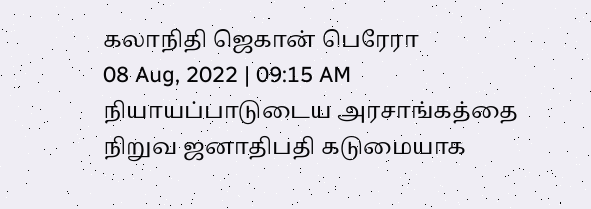கலாநிதி ஜெகான் பெரேரா
08 Aug, 2022 | 09:15 AM
நியாயப்பாடுடைய அரசாங்கத்தை நிறுவ ஜனாதிபதி கடுமையாக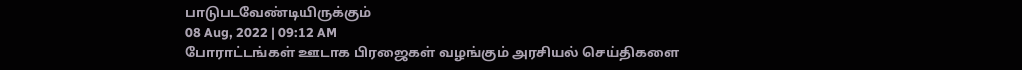பாடுபடவேண்டியிருக்கும்
08 Aug, 2022 | 09:12 AM
போராட்டங்கள் ஊடாக பிரஜைகள் வழங்கும் அரசியல் செய்திகளை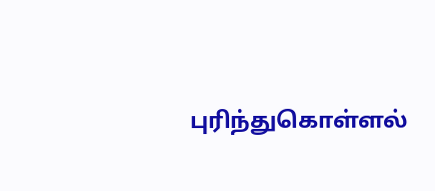புரிந்துகொள்ளல்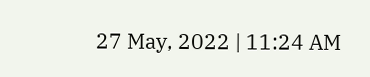27 May, 2022 | 11:24 AM